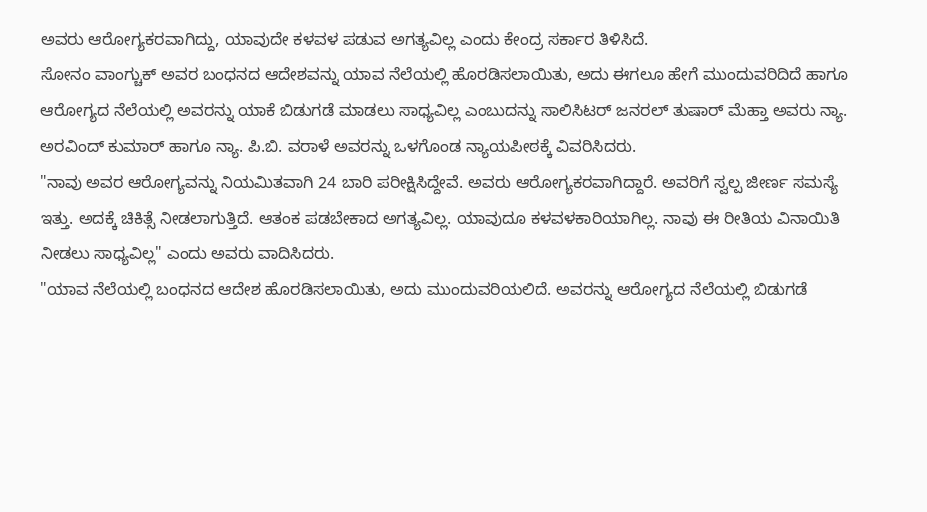ಅವರು ಆರೋಗ್ಯಕರವಾಗಿದ್ದು, ಯಾವುದೇ ಕಳವಳ ಪಡುವ ಅಗತ್ಯವಿಲ್ಲ ಎಂದು ಕೇಂದ್ರ ಸರ್ಕಾರ ತಿಳಿಸಿದೆ.
ಸೋನಂ ವಾಂಗ್ಚುಕ್ ಅವರ ಬಂಧನದ ಆದೇಶವನ್ನು ಯಾವ ನೆಲೆಯಲ್ಲಿ ಹೊರಡಿಸಲಾಯಿತು, ಅದು ಈಗಲೂ ಹೇಗೆ ಮುಂದುವರಿದಿದೆ ಹಾಗೂ ಆರೋಗ್ಯದ ನೆಲೆಯಲ್ಲಿ ಅವರನ್ನು ಯಾಕೆ ಬಿಡುಗಡೆ ಮಾಡಲು ಸಾಧ್ಯವಿಲ್ಲ ಎಂಬುದನ್ನು ಸಾಲಿಸಿಟರ್ ಜನರಲ್ ತುಷಾರ್ ಮೆಹ್ತಾ ಅವರು ನ್ಯಾ. ಅರವಿಂದ್ ಕುಮಾರ್ ಹಾಗೂ ನ್ಯಾ. ಪಿ.ಬಿ. ವರಾಳೆ ಅವರನ್ನು ಒಳಗೊಂಡ ನ್ಯಾಯಪೀಠಕ್ಕೆ ವಿವರಿಸಿದರು.
"ನಾವು ಅವರ ಆರೋಗ್ಯವನ್ನು ನಿಯಮಿತವಾಗಿ 24 ಬಾರಿ ಪರೀಕ್ಷಿಸಿದ್ದೇವೆ. ಅವರು ಆರೋಗ್ಯಕರವಾಗಿದ್ದಾರೆ. ಅವರಿಗೆ ಸ್ವಲ್ಪ ಜೀರ್ಣ ಸಮಸ್ಯೆ ಇತ್ತು. ಅದಕ್ಕೆ ಚಿಕಿತ್ಸೆ ನೀಡಲಾಗುತ್ತಿದೆ. ಆತಂಕ ಪಡಬೇಕಾದ ಅಗತ್ಯವಿಲ್ಲ. ಯಾವುದೂ ಕಳವಳಕಾರಿಯಾಗಿಲ್ಲ. ನಾವು ಈ ರೀತಿಯ ವಿನಾಯಿತಿ ನೀಡಲು ಸಾಧ್ಯವಿಲ್ಲ" ಎಂದು ಅವರು ವಾದಿಸಿದರು.
"ಯಾವ ನೆಲೆಯಲ್ಲಿ ಬಂಧನದ ಆದೇಶ ಹೊರಡಿಸಲಾಯಿತು, ಅದು ಮುಂದುವರಿಯಲಿದೆ. ಅವರನ್ನು ಆರೋಗ್ಯದ ನೆಲೆಯಲ್ಲಿ ಬಿಡುಗಡೆ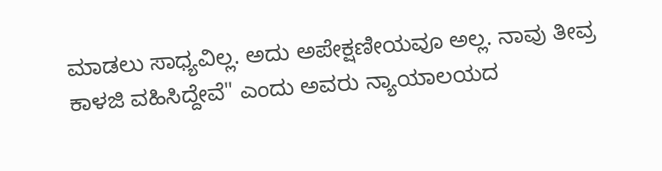ಮಾಡಲು ಸಾಧ್ಯವಿಲ್ಲ. ಅದು ಅಪೇಕ್ಷಣೀಯವೂ ಅಲ್ಲ. ನಾವು ತೀವ್ರ ಕಾಳಜಿ ವಹಿಸಿದ್ದೇವೆ" ಎಂದು ಅವರು ನ್ಯಾಯಾಲಯದ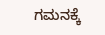ಗಮನಕ್ಕೆ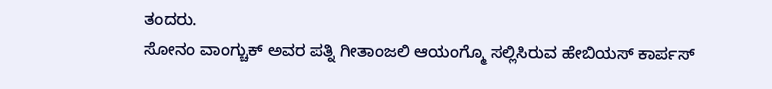ತಂದರು.
ಸೋನಂ ವಾಂಗ್ಚುಕ್ ಅವರ ಪತ್ನಿ ಗೀತಾಂಜಲಿ ಆಯಂಗ್ಮೊ ಸಲ್ಲಿಸಿರುವ ಹೇಬಿಯಸ್ ಕಾರ್ಪಸ್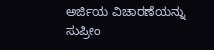ಅರ್ಜಿಯ ವಿಚಾರಣೆಯನ್ನು ಸುಪ್ರೀಂ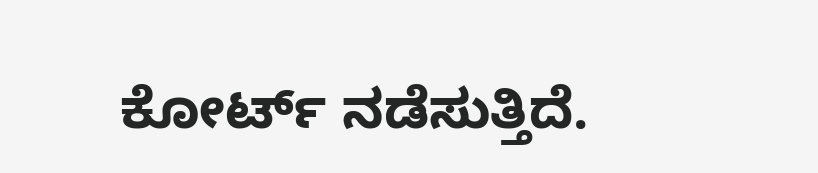ಕೋರ್ಟ್ ನಡೆಸುತ್ತಿದೆ.